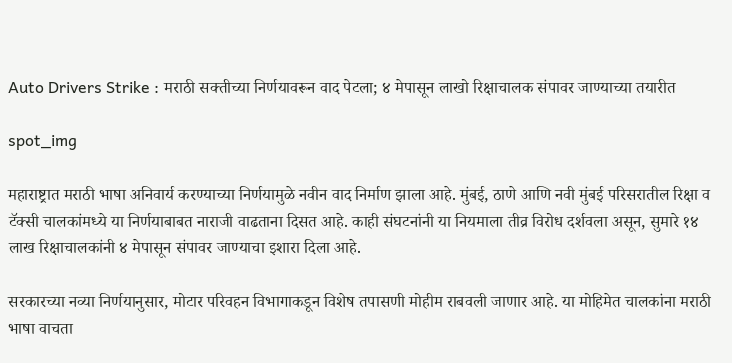Auto Drivers Strike : मराठी सक्तीच्या निर्णयावरून वाद पेटला; ४ मेपासून लाखो रिक्षाचालक संपावर जाण्याच्या तयारीत

spot_img

महाराष्ट्रात मराठी भाषा अनिवार्य करण्याच्या निर्णयामुळे नवीन वाद निर्माण झाला आहे. मुंबई, ठाणे आणि नवी मुंबई परिसरातील रिक्षा व टॅक्सी चालकांमध्ये या निर्णयाबाबत नाराजी वाढताना दिसत आहे. काही संघटनांनी या नियमाला तीव्र विरोध दर्शवला असून, सुमारे १४ लाख रिक्षाचालकांनी ४ मेपासून संपावर जाण्याचा इशारा दिला आहे.

सरकारच्या नव्या निर्णयानुसार, मोटार परिवहन विभागाकडून विशेष तपासणी मोहीम राबवली जाणार आहे. या मोहिमेत चालकांना मराठी भाषा वाचता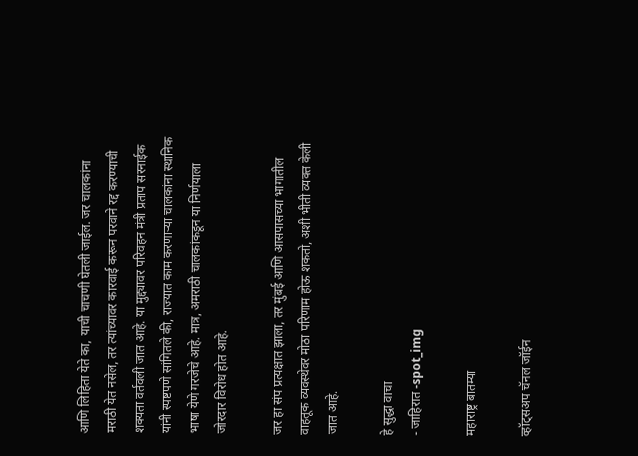आणि लिहिता येते का, याची चाचणी घेतली जाईल. जर चालकांना मराठी येत नसेल, तर त्यांच्यावर कारवाई करून परवाने रद्द करण्याची शक्यता वर्तवली जात आहे. या मुद्द्यावर परिवहन मंत्री प्रताप सरनाईक यांनी स्पष्टपणे सांगितले की, राज्यात काम करणाऱ्या चालकांना स्थानिक भाषा येणे गरजेचे आहे. मात्र, अमराठी चालकांकडून या निर्णयाला जोरदार विरोध होत आहे.

जर हा संप प्रत्यक्षात झाला, तर मुंबई आणि आसपासच्या भागातील वाहतूक व्यवस्थेवर मोठा परिणाम होऊ शकतो, अशी भीती व्यक्त केली जात आहे.

हे सुद्धा वाचा
- जाहिरात -spot_img

महाराष्ट्र बातम्या

व्हॉट्सअप चॅनल जॉईन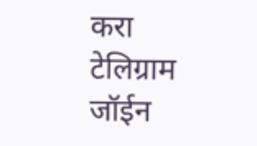करा
टेलिग्राम जॉईन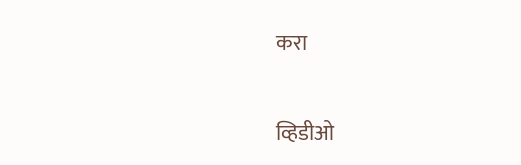करा

व्हिडीओ